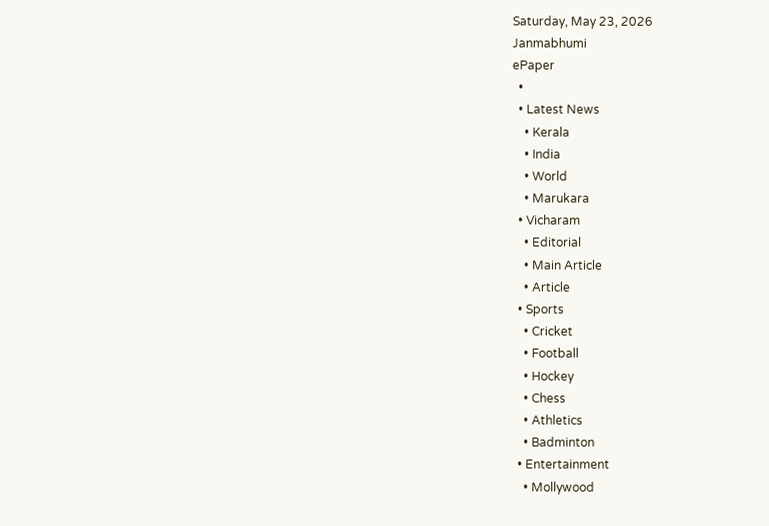Saturday, May 23, 2026
Janmabhumi
ePaper
  •
  • Latest News
    • Kerala
    • India
    • World
    • Marukara
  • Vicharam
    • Editorial
    • Main Article
    • Article
  • Sports
    • Cricket
    • Football
    • Hockey
    • Chess
    • Athletics
    • Badminton
  • Entertainment
    • Mollywood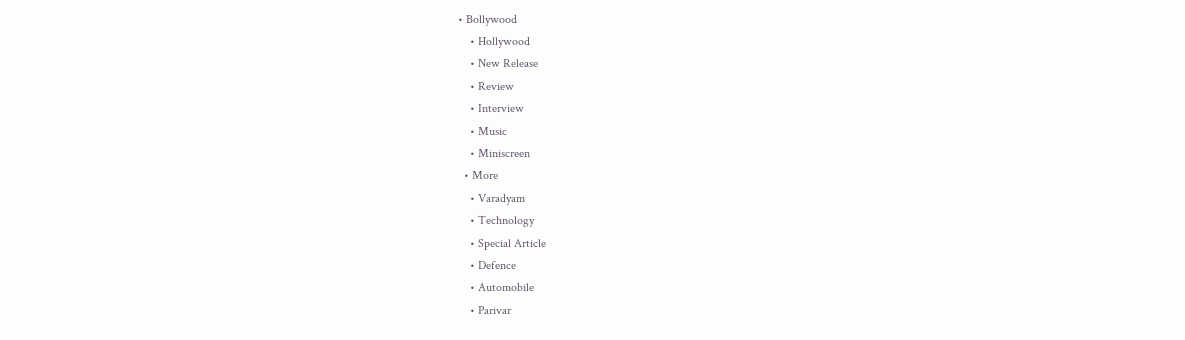• Bollywood
    • Hollywood
    • New Release
    • Review
    • Interview
    • Music
    • Miniscreen
  • More
    • Varadyam
    • Technology
    • Special Article
    • Defence
    • Automobile
    • Parivar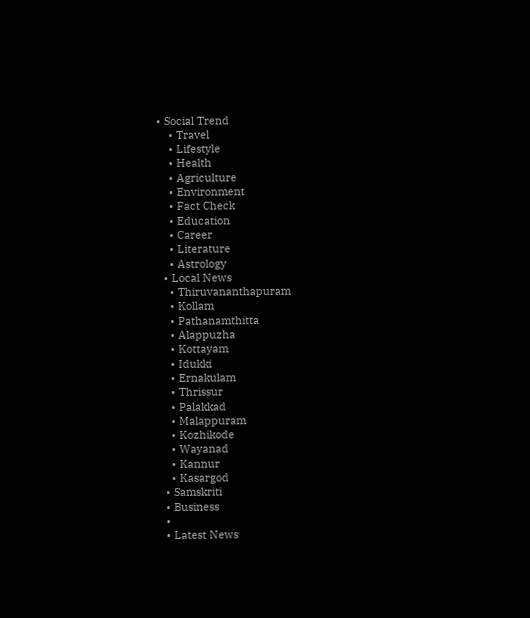• Social Trend
    • Travel
    • Lifestyle
    • Health
    • Agriculture
    • Environment
    • Fact Check
    • Education
    • Career
    • Literature
    • Astrology
  • Local News
    • Thiruvananthapuram
    • Kollam
    • Pathanamthitta
    • Alappuzha
    • Kottayam
    • Idukki
    • Ernakulam
    • Thrissur
    • Palakkad
    • Malappuram
    • Kozhikode
    • Wayanad
    • Kannur
    • Kasargod
  • Samskriti
  • Business
  •
  • Latest News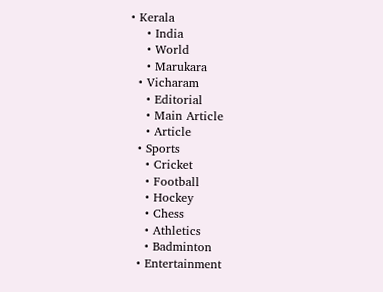• Kerala
    • India
    • World
    • Marukara
  • Vicharam
    • Editorial
    • Main Article
    • Article
  • Sports
    • Cricket
    • Football
    • Hockey
    • Chess
    • Athletics
    • Badminton
  • Entertainment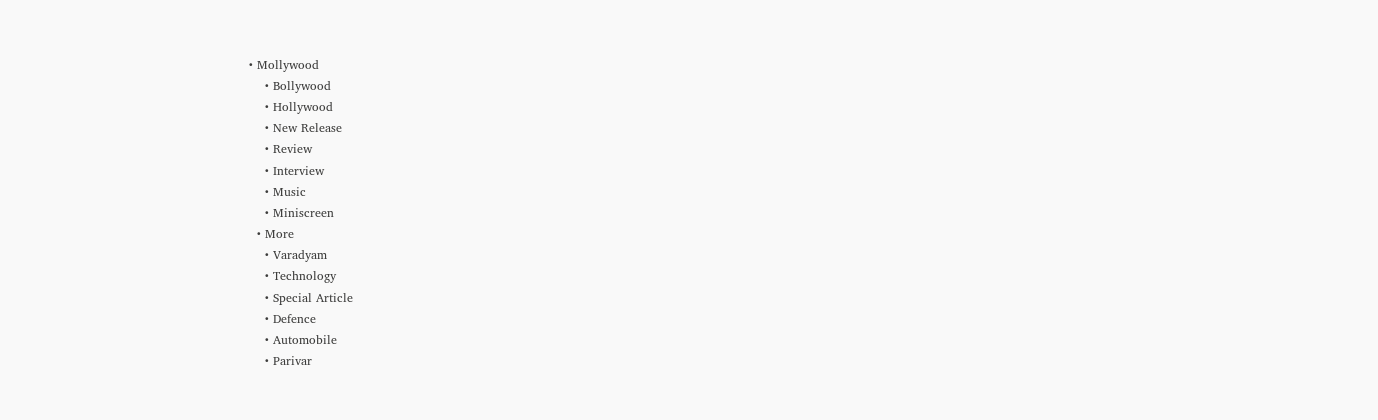• Mollywood
    • Bollywood
    • Hollywood
    • New Release
    • Review
    • Interview
    • Music
    • Miniscreen
  • More
    • Varadyam
    • Technology
    • Special Article
    • Defence
    • Automobile
    • Parivar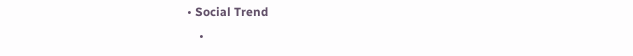• Social Trend
    •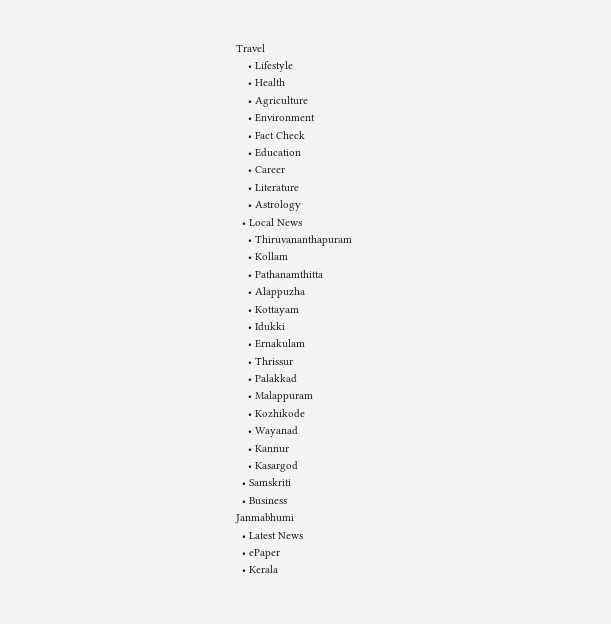Travel
    • Lifestyle
    • Health
    • Agriculture
    • Environment
    • Fact Check
    • Education
    • Career
    • Literature
    • Astrology
  • Local News
    • Thiruvananthapuram
    • Kollam
    • Pathanamthitta
    • Alappuzha
    • Kottayam
    • Idukki
    • Ernakulam
    • Thrissur
    • Palakkad
    • Malappuram
    • Kozhikode
    • Wayanad
    • Kannur
    • Kasargod
  • Samskriti
  • Business
Janmabhumi
  • Latest News
  • ePaper
  • Kerala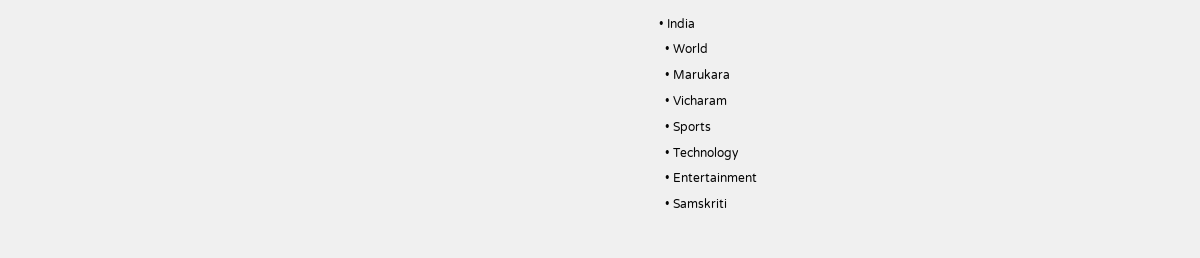• India
  • World
  • Marukara
  • Vicharam
  • Sports
  • Technology
  • Entertainment
  • Samskriti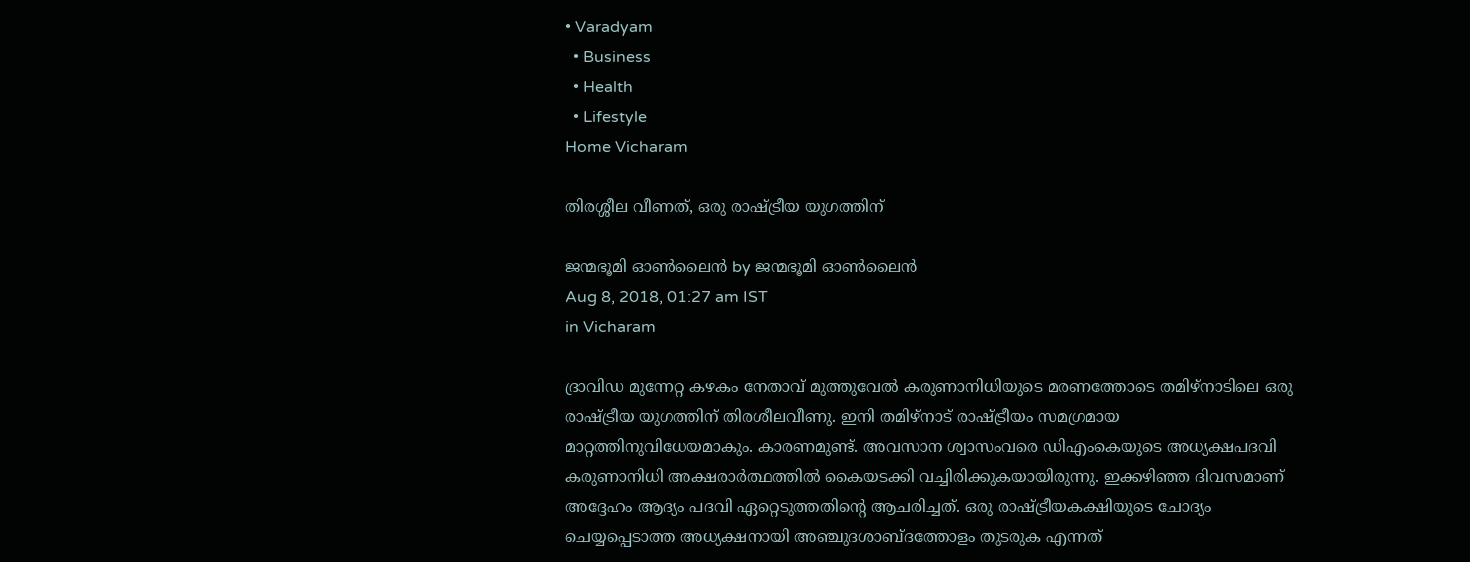• Varadyam
  • Business
  • Health
  • Lifestyle
Home Vicharam

തിരശ്ശീല വീണത്, ഒരു രാഷ്‌ട്രീയ യുഗത്തിന്

ജന്മഭൂമി ഓണ്‍ലൈന്‍ by ജന്മഭൂമി ഓണ്‍ലൈന്‍
Aug 8, 2018, 01:27 am IST
in Vicharam

ദ്രാവിഡ മുന്നേറ്റ കഴകം നേതാവ് മുത്തുവേല്‍ കരുണാനിധിയുടെ മരണത്തോടെ തമിഴ്‌നാടിലെ ഒരു രാഷ്‌ട്രീയ യുഗത്തിന് തിരശീലവീണു. ഇനി തമിഴ്‌നാട് രാഷ്‌ട്രീയം സമഗ്രമായ മാറ്റത്തിനുവിധേയമാകും. കാരണമുണ്ട്. അവസാന ശ്വാസംവരെ ഡിഎംകെയുടെ അധ്യക്ഷപദവി കരുണാനിധി അക്ഷരാര്‍ത്ഥത്തില്‍ കൈയടക്കി വച്ചിരിക്കുകയായിരുന്നു. ഇക്കഴിഞ്ഞ ദിവസമാണ് അദ്ദേഹം ആദ്യം പദവി ഏറ്റെടുത്തതിന്റെ ആചരിച്ചത്. ഒരു രാഷ്‌ട്രീയകക്ഷിയുടെ ചോദ്യം ചെയ്യപ്പെടാത്ത അധ്യക്ഷനായി അഞ്ചുദശാബ്ദത്തോളം തുടരുക എന്നത്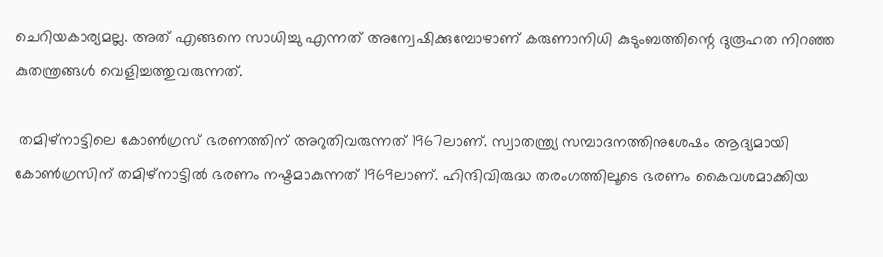ചെറിയകാര്യമല്ല. അത് എങ്ങനെ സാധിച്ചു എന്നത് അന്വേഷിക്കുമ്പോഴാണ് കരുണാനിധി കുടുംബത്തിന്റെ ദുരൂഹത നിറഞ്ഞ കുതന്ത്രങ്ങള്‍ വെളിച്ചത്തുവരുന്നത്.

 തമിഴ്‌നാട്ടിലെ കോണ്‍ഗ്രസ് ഭരണത്തിന് അറുതിവരുന്നത് 1967ലാണ്. സ്വാതന്ത്ര്യ സമ്പാദനത്തിനുശേഷം ആദ്യമായി കോണ്‍ഗ്രസിന് തമിഴ്‌നാട്ടില്‍ ഭരണം നഷ്ടമാകുന്നത് 1969ലാണ്. ഹിന്ദിവിരുദ്ധ തരംഗത്തിലൂടെ ഭരണം കൈവശമാക്കിയ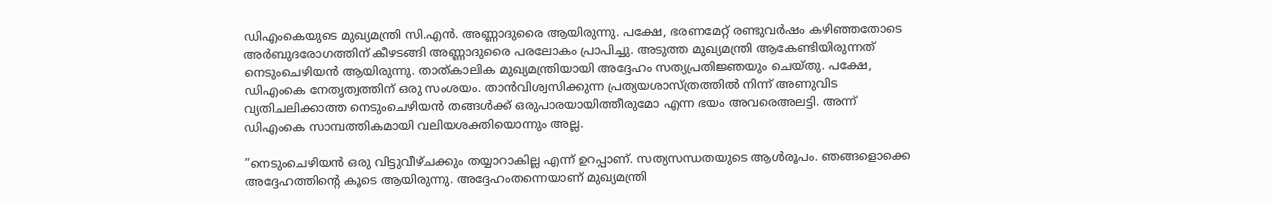ഡിഎംകെയുടെ മുഖ്യമന്ത്രി സി.എന്‍. അണ്ണാദുരൈ ആയിരുന്നു. പക്ഷേ, ഭരണമേറ്റ് രണ്ടുവര്‍ഷം കഴിഞ്ഞതോടെ അര്‍ബുദരോഗത്തിന് കീഴടങ്ങി അണ്ണാദുരൈ പരലോകം പ്രാപിച്ചു. അടുത്ത മുഖ്യമന്ത്രി ആകേണ്ടിയിരുന്നത് നെടുംചെഴിയന്‍ ആയിരുന്നു. താത്കാലിക മുഖ്യമന്ത്രിയായി അദ്ദേഹം സത്യപ്രതിജ്ഞയും ചെയ്തു. പക്ഷേ, ഡിഎംകെ നേതൃത്വത്തിന് ഒരു സംശയം. താന്‍വിശ്വസിക്കുന്ന പ്രത്യയശാസ്ത്രത്തില്‍ നിന്ന് അണുവിട വ്യതിചലിക്കാത്ത നെടുംചെഴിയന്‍ തങ്ങള്‍ക്ക് ഒരുപാരയായിത്തീരുമോ എന്ന ഭയം അവരെഅലട്ടി. അന്ന് ഡിഎംകെ സാമ്പത്തികമായി വലിയശക്തിയൊന്നും അല്ല.

”നെടുംചെഴിയന്‍ ഒരു വിട്ടുവീഴ്ചക്കും തയ്യാറാകില്ല എന്ന് ഉറപ്പാണ്. സത്യസന്ധതയുടെ ആള്‍രൂപം. ഞങ്ങളൊക്കെ അദ്ദേഹത്തിന്റെ കൂടെ ആയിരുന്നു. അദ്ദേഹംതന്നെയാണ് മുഖ്യമന്ത്രി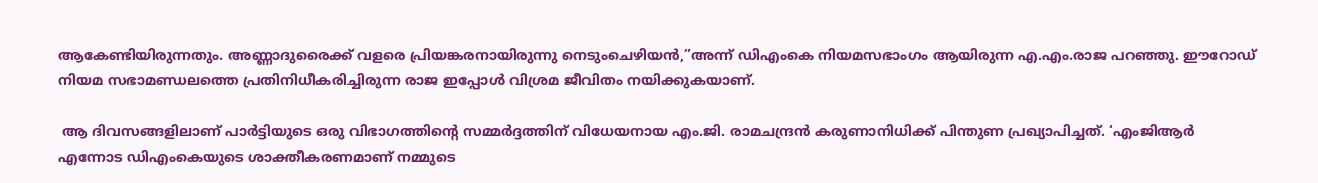ആകേണ്ടിയിരുന്നതും. അണ്ണാദുരൈക്ക് വളരെ പ്രിയങ്കരനായിരുന്നു നെടുംചെഴിയന്‍,”അന്ന് ഡിഎംകെ നിയമസഭാംഗം ആയിരുന്ന എ.എം.രാജ പറഞ്ഞു. ഈറോഡ് നിയമ സഭാമണ്ഡലത്തെ പ്രതിനിധീകരിച്ചിരുന്ന രാജ ഇപ്പോള്‍ വിശ്രമ ജീവിതം നയിക്കുകയാണ്.

 ആ ദിവസങ്ങളിലാണ് പാര്‍ട്ടിയുടെ ഒരു വിഭാഗത്തിന്റെ സമ്മര്‍ദ്ദത്തിന് വിധേയനായ എം.ജി. രാമചന്ദ്രന്‍ കരുണാനിധിക്ക് പിന്തുണ പ്രഖ്യാപിച്ചത്. ‘എംജിആര്‍ എന്നോട ഡിഎംകെയുടെ ശാക്തീകരണമാണ് നമ്മുടെ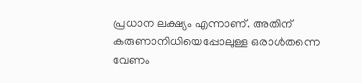പ്രധാന ലക്ഷ്യം എന്നാണ്. അതിന് കരുണാനിധിയെപ്പോലുള്ള ഒരാള്‍തന്നെ വേണം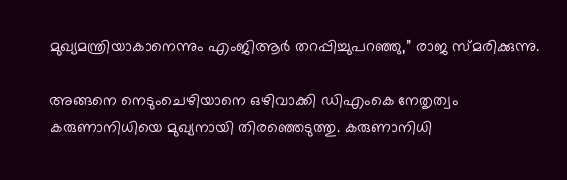മുഖ്യമന്ത്രിയാകാനെന്നും എംജിആര്‍ തറപ്പിച്ചുപറഞ്ഞു,” രാജ സ്മരിക്കുന്നു.

അങ്ങനെ നെടുംചെഴിയാനെ ഒഴിവാക്കി ഡിഎംകെ നേതൃത്വം കരുണാനിധിയെ മുഖ്യനായി തിരഞ്ഞെടുത്തു. കരുണാനിധി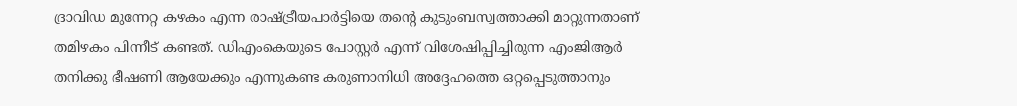ദ്രാവിഡ മുന്നേറ്റ കഴകം എന്ന രാഷ്‌ട്രീയപാര്‍ട്ടിയെ തന്റെ കുടുംബസ്വത്താക്കി മാറ്റുന്നതാണ് തമിഴകം പിന്നീട് കണ്ടത്. ഡിഎംകെയുടെ പോസ്റ്റര്‍ എന്ന് വിശേഷിപ്പിച്ചിരുന്ന എംജിആര്‍ തനിക്കു ഭീഷണി ആയേക്കും എന്നുകണ്ട കരുണാനിധി അദ്ദേഹത്തെ ഒറ്റപ്പെടുത്താനും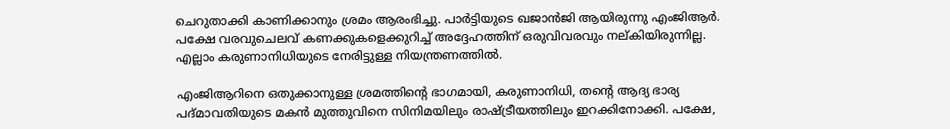ചെറുതാക്കി കാണിക്കാനും ശ്രമം ആരംഭിച്ചു. പാര്‍ട്ടിയുടെ ഖജാന്‍ജി ആയിരുന്നു എംജിആര്‍. പക്ഷേ വരവുചെലവ് കണക്കുകളെക്കുറിച്ച് അദ്ദേഹത്തിന് ഒരുവിവരവും നല്കിയിരുന്നില്ല. എല്ലാം കരുണാനിധിയുടെ നേരിട്ടുള്ള നിയന്ത്രണത്തില്‍.

എംജിആറിനെ ഒതുക്കാനുള്ള ശ്രമത്തിന്റെ ഭാഗമായി, കരുണാനിധി, തന്റെ ആദ്യ ഭാര്യ പദ്മാവതിയുടെ മകന്‍ മുത്തുവിനെ സിനിമയിലും രാഷ്‌ട്രീയത്തിലും ഇറക്കിനോക്കി. പക്ഷേ,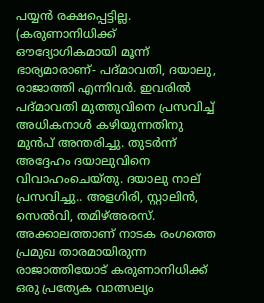പയ്യന്‍ രക്ഷപ്പെട്ടില്ല. (കരുണാനിധിക്ക് ഔദ്യോഗികമായി മൂന്ന് ഭാര്യമാരാണ്- പദ്മാവതി, ദയാലു, രാജാത്തി എന്നിവര്‍. ഇവരില്‍ പദ്മാവതി മുത്തുവിനെ പ്രസവിച്ച് അധികനാള്‍ കഴിയുന്നതിനു മുന്‍പ് അന്തരിച്ചു. തുടര്‍ന്ന് അദ്ദേഹം ദയാലുവിനെ വിവാഹംചെയ്തു. ദയാലു നാല് പ്രസവിച്ചു.. അളഗിരി, സ്റ്റാലിന്‍, സെല്‍വി, തമിഴ്അരസ്. അക്കാലത്താണ് നാടക രംഗത്തെ പ്രമുഖ താരമായിരുന്ന രാജാത്തിയോട് കരുണാനിധിക്ക് ഒരു പ്രത്യേക വാത്സല്യം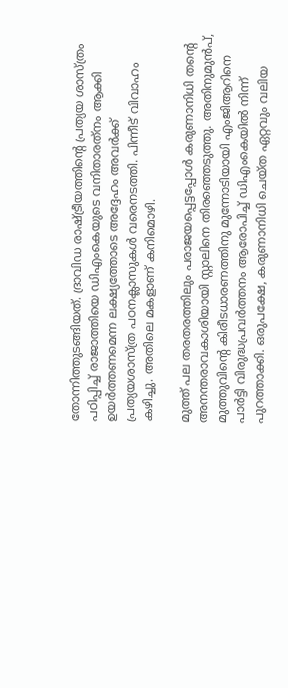തോന്നിത്തുടങ്ങിയത്. ദ്രാവിഡ രാഷ്‌ട്രീയത്തിന്റെ പ്രത്യയ ശാസ്ത്രം പഠിപ്പിച്ച് രാജാത്തിയെ ഡിഎംകെയുടെ വനിതാരത്‌നം ആക്കി ഉയര്‍ത്തണമെന്ന ലക്ഷ്യത്തോടെ അദ്ദേഹം അവര്‍ക്ക് പ്രത്യയശാസ്ത്ര പഠനക്ലാസുകള്‍ വരെനടത്തി. പിന്നീട് വിവാഹം കഴിച്ചു. അതിലെ മകളാണ് കനിമൊഴി.

മുത്ത് പല തരതരത്തിലും പരാജയപ്പെട്ടപ്പോള്‍ കരുണാനിധി തന്റെ അനന്തരാവകാശിയായി സ്റ്റാലിനെ തിരഞ്ഞെടുത്തു. അതിനുമുന്‍പ്, മുത്തുവിന്റെ കിരീടധാരണത്തിനു മുന്നോടിയായി എംജിആറിനെ പാര്‍ട്ടി വിരുദ്ധപ്രവര്‍ത്തനം ആരോപിച്ച് ഡിഎംകെയില്‍ നിന്ന് പുറത്താക്കി. ഒരുപക്ഷേ, കരുണാനിധി ചെയ്ത ഏറ്റവും വലിയ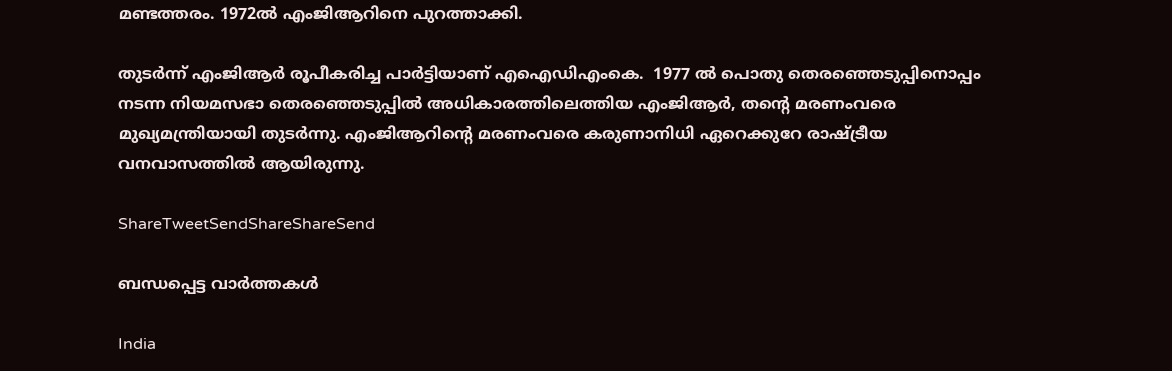മണ്ടത്തരം. 1972ല്‍ എംജിആറിനെ പുറത്താക്കി.

തുടര്‍ന്ന് എംജിആര്‍ രൂപീകരിച്ച പാര്‍ട്ടിയാണ് എഐഡിഎംകെ.  1977 ല്‍ പൊതു തെരഞ്ഞെടുപ്പിനൊപ്പം നടന്ന നിയമസഭാ തെരഞ്ഞെടുപ്പില്‍ അധികാരത്തിലെത്തിയ എംജിആര്‍, തന്റെ മരണംവരെ മുഖ്യമന്ത്രിയായി തുടര്‍ന്നു. എംജിആറിന്റെ മരണംവരെ കരുണാനിധി ഏറെക്കുറേ രാഷ്‌ട്രീയ വനവാസത്തില്‍ ആയിരുന്നു.

ShareTweetSendShareShareSend

ബന്ധപ്പെട്ട വാര്‍ത്തകള്‍

India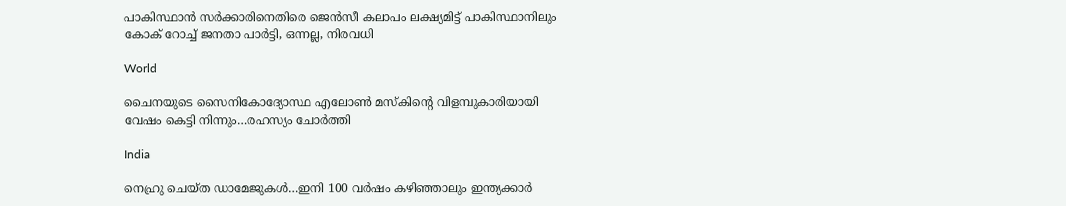പാകിസ്ഥാന്‍ സര്‍ക്കാരിനെതിരെ ജെന്‍സീ കലാപം ലക്ഷ്യമിട്ട് പാകിസ്ഥാനിലും കോക് റോച്ച് ജനതാ പാര്‍ട്ടി, ഒന്നല്ല, നിരവധി

World

ചൈനയുടെ സൈനികോദ്യോസ്ഥ എലോണ്‍ മസ്കിന്റെ വിളമ്പുകാരിയായി വേഷം കെട്ടി നിന്നും…രഹസ്യം ചോര്‍ത്തി

India

നെഹ്രു ചെയ്ത ഡാമേജുകള്‍…ഇനി 100 വര്‍ഷം കഴിഞ്ഞാലും ഇന്ത്യക്കാര്‍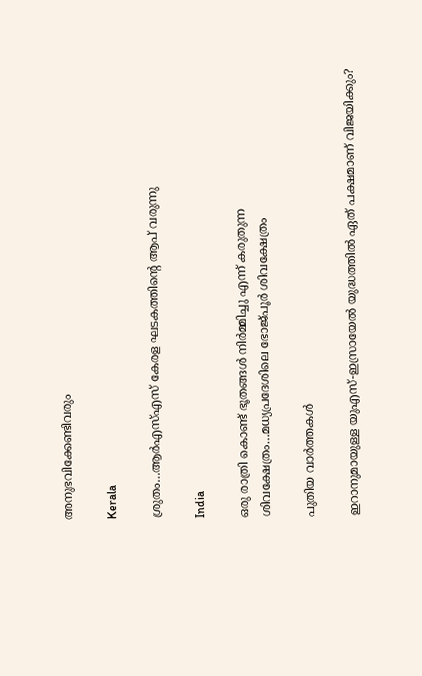അനുഭവിക്കേണ്ടിവരും

Kerala

ശ്രുതം…ആര്‍എസ്എസ് കേരള ഘടകത്തിന്റെ ആപ് വരുന്നു

India

ഒരു രാത്രി കൊണ്ട് ഭൂതങ്ങൾ നിർമ്മിച്ചു എന്ന് കരുതുന്ന ശിവക്ഷേത്രം…മധ്യപ്രദേശിലെ ഭോജ്പൂര്‍ ശിവക്ഷേത്രം

പുതിയ വാര്‍ത്തകള്‍

ഇറാനുമായുള്ള യുഎസ്-ഇസ്രായേൽ യുദ്ധത്തിൽ ഏത് പക്ഷമാണ് വിജയിക്കും?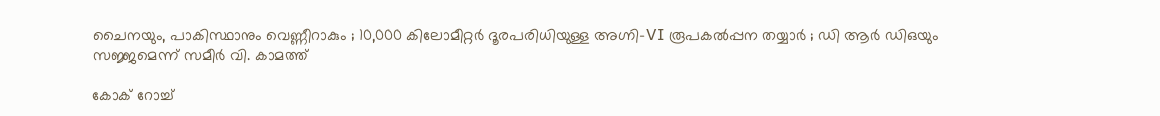ചൈനയും, പാകിസ്ഥാനും വെണ്ണീറാകും ; 10,000 കിലോമീറ്റർ ദൂരപരിധിയുള്ള അഗ്നി-VI രൂപകൽപ്പന തയ്യാർ ; ഡി ആർ ഡിഒയും സജ്ജമെന്ന് സമീർ വി. കാമത്ത്

കോക് റോച്ച്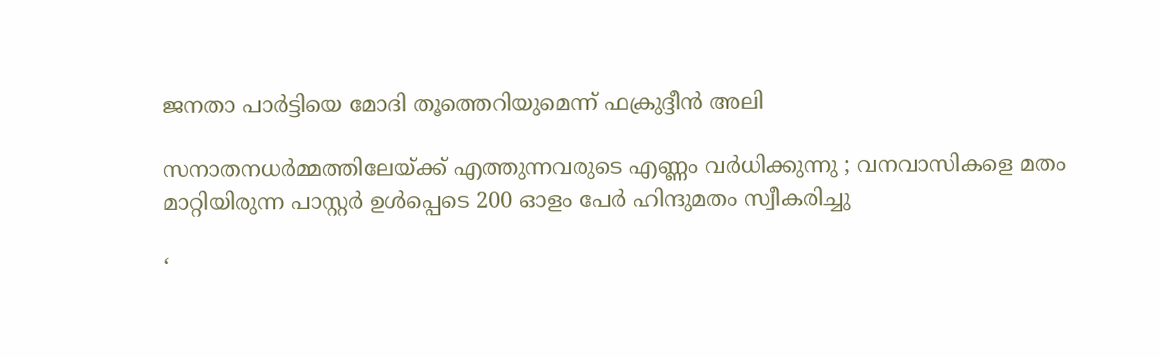ജനതാ പാര്‍ട്ടിയെ മോദി തൂത്തെറിയുമെന്ന് ഫക്രുദ്ദീന്‍ അലി

സനാതനധർമ്മത്തിലേയ്‌ക്ക് എത്തുന്നവരുടെ എണ്ണം വർധിക്കുന്നു ; വനവാസികളെ മതം മാറ്റിയിരുന്ന പാസ്റ്റർ ഉൾപ്പെടെ 200 ഓളം പേർ ഹിന്ദുമതം സ്വീകരിച്ചു

‘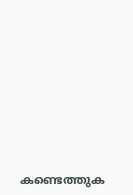കണ്ടെത്തുക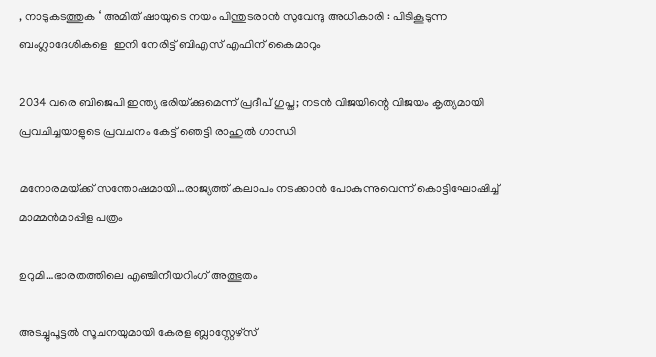, നാടുകടത്തുക ‘ അമിത് ഷായുടെ നയം പിന്തുടരാൻ സുവേന്ദു അധികാരി : പിടികൂടുന്ന ബംഗ്ലാദേശികളെ  ഇനി നേരിട്ട് ബിഎസ് എഫിന് കൈമാറും

2034 വരെ ബിജെപി ഇന്ത്യ ഭരിയ്‌ക്കുമെന്ന് പ്രദീപ് ഗുപ്ത; നടന്‍ വിജയിന്റെ വിജയം കൃത്യമായി പ്രവചിച്ചയാളുടെ പ്രവചനം കേട്ട് ഞെട്ടി രാഹുല്‍ ഗാന്ധി

മനോരമയ്‌ക്ക് സന്തോഷമായി…രാജ്യത്ത് കലാപം നടക്കാന്‍ പോകുന്നുവെന്ന് കൊട്ടിഘോഷിച്ച് മാമ്മന്‍മാപ്പിള പത്രം

ഉറുമി…ഭാരതത്തിലെ എഞ്ചിനീയറിംഗ് അത്ഭുതം

അടച്ചുപൂട്ടല്‍ സൂചനയുമായി കേരള ബ്ലാസ്റ്റേഴ്സ്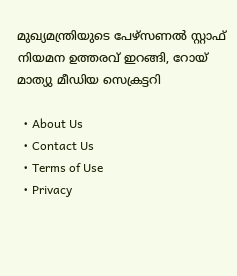മുഖ്യമന്ത്രിയുടെ പേഴ്‌സണല്‍ സ്റ്റാഫ് നിയമന ഉത്തരവ് ഇറങ്ങി, റോയ് മാത്യു മീഡിയ സെക്രട്ടറി

  • About Us
  • Contact Us
  • Terms of Use
  • Privacy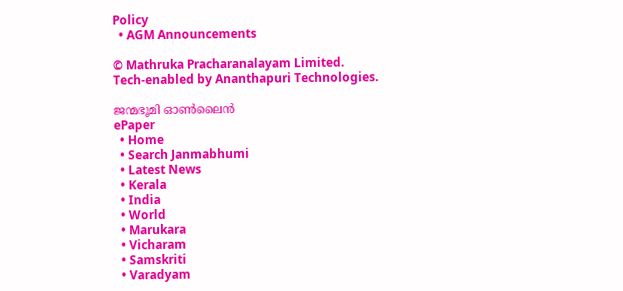Policy
  • AGM Announcements

© Mathruka Pracharanalayam Limited.
Tech-enabled by Ananthapuri Technologies.

ജന്മഭൂമി ഓണ്‍ലൈന്‍
ePaper
  • Home
  • Search Janmabhumi
  • Latest News
  • Kerala
  • India
  • World
  • Marukara
  • Vicharam
  • Samskriti
  • Varadyam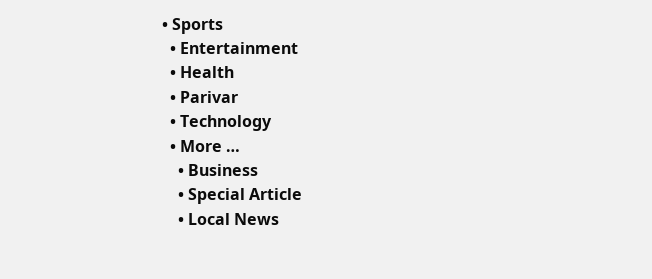• Sports
  • Entertainment
  • Health
  • Parivar
  • Technology
  • More …
    • Business
    • Special Article
    • Local News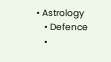• Astrology
    • Defence
    •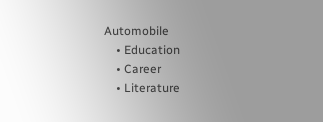Automobile
    • Education
    • Career
    • Literature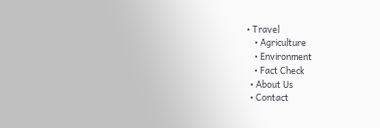• Travel
    • Agriculture
    • Environment
    • Fact Check
  • About Us
  • Contact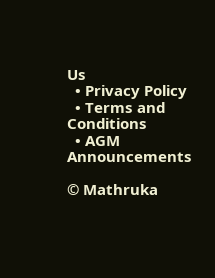Us
  • Privacy Policy
  • Terms and Conditions
  • AGM Announcements

© Mathruka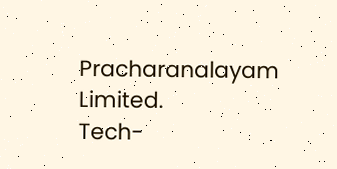Pracharanalayam Limited.
Tech-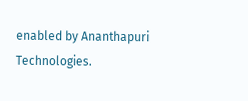enabled by Ananthapuri Technologies.